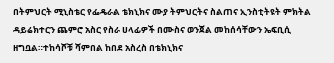በትምህርት ሚኒስቴር የፌዴራል ቴክኒክና ሙያ ትምህርትና ስልጠና ኢንስቲትዩት ምክትል ዳይሬክተርን ጨምሮ አስር የስራ ሀላፊዎች በሙስና ወንጀል መከሰሳቸውን ኤፍቢሲ ዘግቧል።ተከሳሾቹ ሻምበል ከበደ አስረስ በቴክኒክና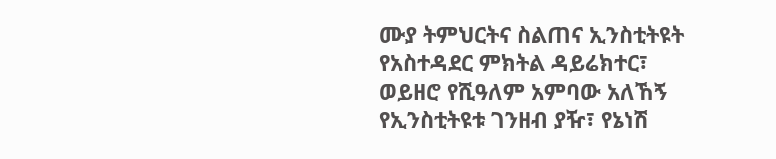ሙያ ትምህርትና ስልጠና ኢንስቲትዩት የአስተዳደር ምክትል ዳይሬክተር፣ ወይዘሮ የሺዓለም አምባው አለኸኝ የኢንስቲትዩቱ ገንዘብ ያዥ፣ የኔነሽ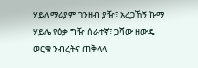ሃይለማሪያም ገንዘብ ያዥ፣ አረጋኸኝ ኩማ ሃይሌ የዕቃ ግዥ ሰራተኛ፣ ጋሻው ዘውዴ ወርቁ ንብረትና ጠቅላላ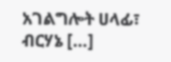አገልግሎት ሀላፊ፣ ብርሃኔ […]